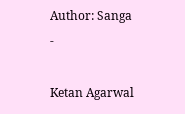Author: Sanga
-

Ketan Agarwal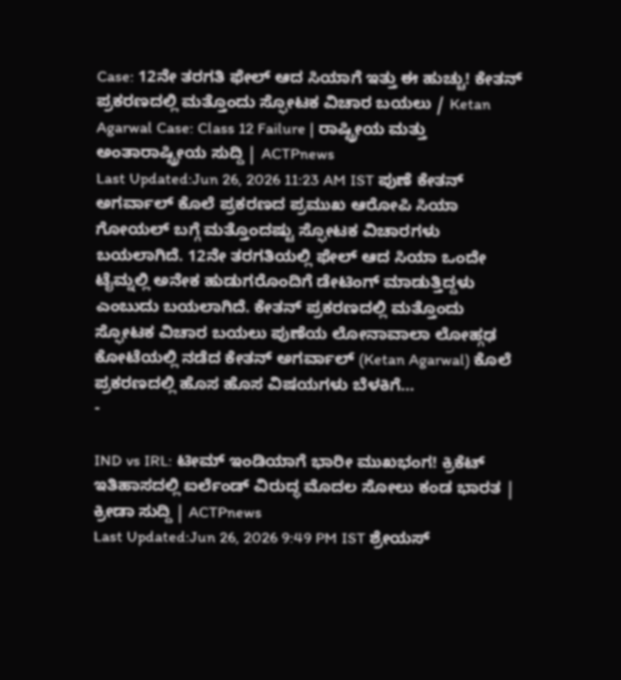Case: 12ನೇ ತರಗತಿ ಫೇಲ್ ಆದ ಸಿಯಾಗೆ ಇತ್ತು ಈ ಹುಚ್ಚು! ಕೇತನ್ ಪ್ರಕರಣದಲ್ಲಿ ಮತ್ತೊಂದು ಸ್ಫೋಟಕ ವಿಚಾರ ಬಯಲು / Ketan Agarwal Case: Class 12 Failure | ರಾಷ್ಟ್ರೀಯ ಮತ್ತು ಅಂತಾರಾಷ್ಟ್ರೀಯ ಸುದ್ದಿ | ACTPnews
Last Updated:Jun 26, 2026 11:23 AM IST ಪುಣೆ ಕೇತನ್ ಅಗರ್ವಾಲ್ ಕೊಲೆ ಪ್ರಕರಣದ ಪ್ರಮುಖ ಆರೋಪಿ ಸಿಯಾ ಗೋಯಲ್ ಬಗ್ಗೆ ಮತ್ತೊಂದಷ್ಟು ಸ್ಫೋಟಕ ವಿಚಾರಗಳು ಬಯಲಾಗಿದೆ. 12ನೇ ತರಗತಿಯಲ್ಲಿ ಫೇಲ್ ಆದ ಸಿಯಾ ಒಂದೇ ಟೈಮ್ನಲ್ಲಿ ಅನೇಕ ಹುಡುಗರೊಂದಿಗೆ ಡೇಟಿಂಗ್ ಮಾಡುತ್ತಿದ್ದಳು ಎಂಬುದು ಬಯಲಾಗಿದೆ. ಕೇತನ್ ಪ್ರಕರಣದಲ್ಲಿ ಮತ್ತೊಂದು ಸ್ಫೋಟಕ ವಿಚಾರ ಬಯಲು ಪುಣೆಯ ಲೋನಾವಾಲಾ ಲೋಹ್ಗಢ ಕೋಟೆಯಲ್ಲಿ ನಡೆದ ಕೇತನ್ ಅಗರ್ವಾಲ್ (Ketan Agarwal) ಕೊಲೆ ಪ್ರಕರಣದಲ್ಲಿ ಹೊಸ ಹೊಸ ವಿಷಯಗಳು ಬೆಳಕಿಗೆ…
-

IND vs IRL: ಟೀಮ್ ಇಂಡಿಯಾಗೆ ಭಾರೀ ಮುಖಭಂಗ! ಕ್ರಿಕೆಟ್ ಇತಿಹಾಸದಲ್ಲಿ ಐರ್ಲೆಂಡ್ ವಿರುದ್ಧ ಮೊದಲ ಸೋಲು ಕಂಡ ಭಾರತ | ಕ್ರೀಡಾ ಸುದ್ದಿ | ACTPnews
Last Updated:Jun 26, 2026 9:49 PM IST ಶ್ರೇಯಸ್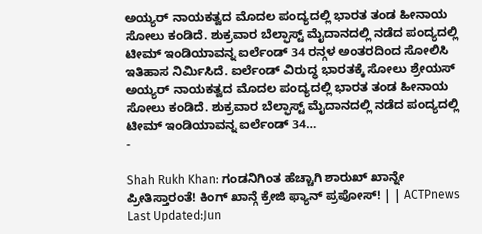ಅಯ್ಯರ್ ನಾಯಕತ್ವದ ಮೊದಲ ಪಂದ್ಯದಲ್ಲಿ ಭಾರತ ತಂಡ ಹೀನಾಯ ಸೋಲು ಕಂಡಿದೆ. ಶುಕ್ರವಾರ ಬೆಲ್ಫಾಸ್ಟ್ ಮೈದಾನದಲ್ಲಿ ನಡೆದ ಪಂದ್ಯದಲ್ಲಿ ಟೀಮ್ ಇಂಡಿಯಾವನ್ನ ಐರ್ಲೆಂಡ್ 34 ರನ್ಗಳ ಅಂತರದಿಂದ ಸೋಲಿಸಿ ಇತಿಹಾಸ ನಿರ್ಮಿಸಿದೆ. ಐರ್ಲೆಂಡ್ ವಿರುದ್ಧ ಭಾರತಕ್ಕೆ ಸೋಲು ಶ್ರೇಯಸ್ ಅಯ್ಯರ್ ನಾಯಕತ್ವದ ಮೊದಲ ಪಂದ್ಯದಲ್ಲಿ ಭಾರತ ತಂಡ ಹೀನಾಯ ಸೋಲು ಕಂಡಿದೆ. ಶುಕ್ರವಾರ ಬೆಲ್ಫಾಸ್ಟ್ ಮೈದಾನದಲ್ಲಿ ನಡೆದ ಪಂದ್ಯದಲ್ಲಿ ಟೀಮ್ ಇಂಡಿಯಾವನ್ನ ಐರ್ಲೆಂಡ್ 34…
-

Shah Rukh Khan: ಗಂಡನಿಗಿಂತ ಹೆಚ್ಚಾಗಿ ಶಾರುಖ್ ಖಾನ್ನೇ ಪ್ರೀತಿಸ್ತಾರಂತೆ! ಕಿಂಗ್ ಖಾನ್ಗೆ ಕ್ರೇಜಿ ಫ್ಯಾನ್ ಪ್ರಪೋಸ್! | | ACTPnews
Last Updated:Jun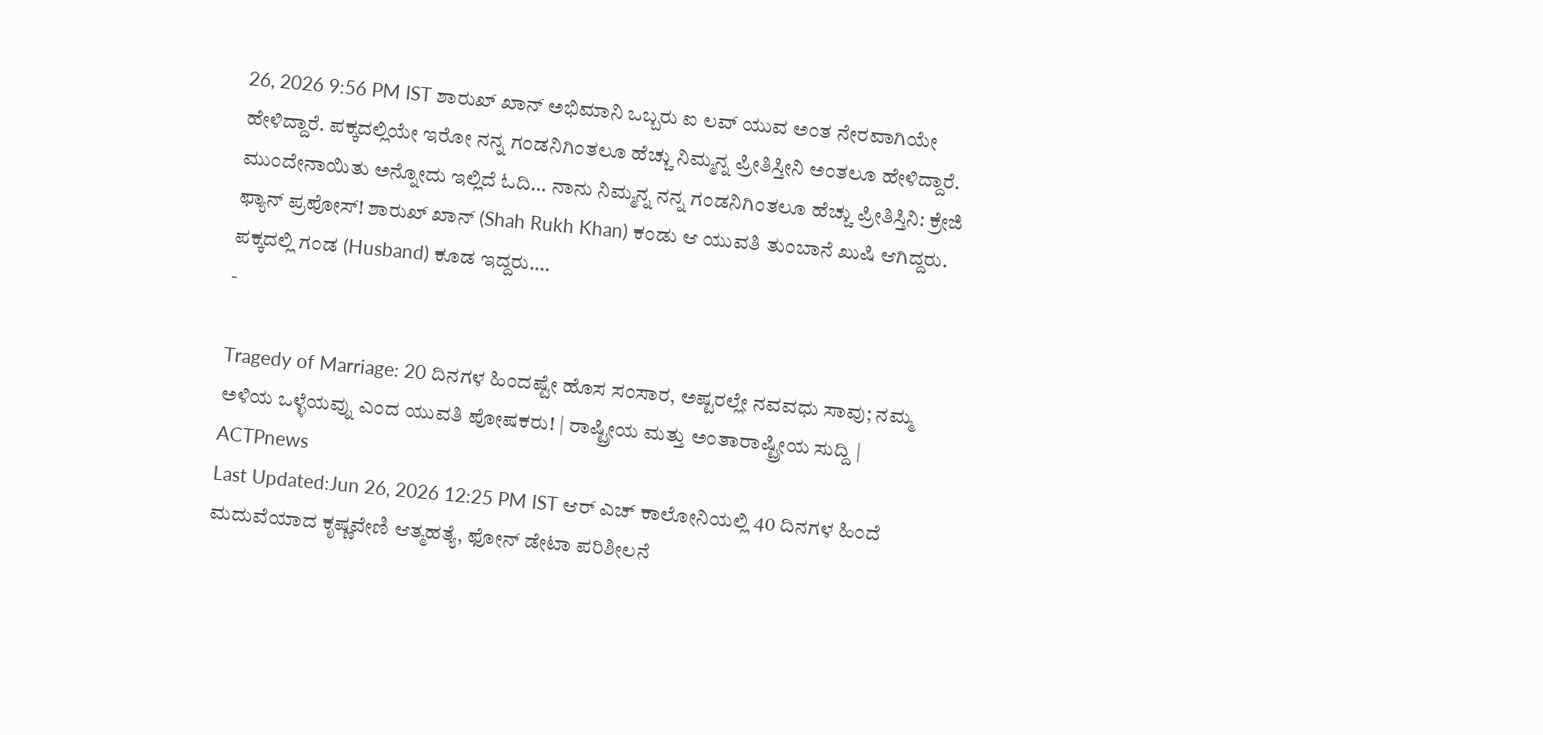26, 2026 9:56 PM IST ಶಾರುಖ್ ಖಾನ್ ಅಭಿಮಾನಿ ಒಬ್ಬರು ಐ ಲವ್ ಯುವ ಅಂತ ನೇರವಾಗಿಯೇ ಹೇಳಿದ್ದಾರೆ. ಪಕ್ಕದಲ್ಲಿಯೇ ಇರೋ ನನ್ನ ಗಂಡನಿಗಿಂತಲೂ ಹೆಚ್ಚು ನಿಮ್ಮನ್ನ ಪ್ರೀತಿಸ್ತೀನಿ ಅಂತಲೂ ಹೇಳಿದ್ದಾರೆ. ಮುಂದೇನಾಯಿತು ಅನ್ನೋದು ಇಲ್ಲಿದೆ ಓದಿ… ನಾನು ನಿಮ್ಮನ್ನ ನನ್ನ ಗಂಡನಿಗಿಂತಲೂ ಹೆಚ್ಚು ಪ್ರೀತಿಸ್ತಿನಿ: ಕ್ರೇಜಿ ಫ್ಯಾನ್ ಪ್ರಪೋಸ್! ಶಾರುಖ್ ಖಾನ್ (Shah Rukh Khan) ಕಂಡು ಆ ಯುವತಿ ತುಂಬಾನೆ ಖುಷಿ ಆಗಿದ್ದರು. ಪಕ್ಕದಲ್ಲಿ ಗಂಡ (Husband) ಕೂಡ ಇದ್ದರು.…
-

Tragedy of Marriage: 20 ದಿನಗಳ ಹಿಂದಷ್ಟೇ ಹೊಸ ಸಂಸಾರ, ಅಷ್ಟರಲ್ಲೇ ನವವಧು ಸಾವು; ನಮ್ಮ ಅಳಿಯ ಒಳ್ಳೆಯವ್ನು ಎಂದ ಯುವತಿ ಪೋಷಕರು! | ರಾಷ್ಟ್ರೀಯ ಮತ್ತು ಅಂತಾರಾಷ್ಟ್ರೀಯ ಸುದ್ದಿ | ACTPnews
Last Updated:Jun 26, 2026 12:25 PM IST ಆರ್ ಎಚ್ ಕಾಲೋನಿಯಲ್ಲಿ 40 ದಿನಗಳ ಹಿಂದೆ ಮದುವೆಯಾದ ಕೃಷ್ಣವೇಣಿ ಆತ್ಮಹತ್ಯೆ, ಫೋನ್ ಡೇಟಾ ಪರಿಶೀಲನೆ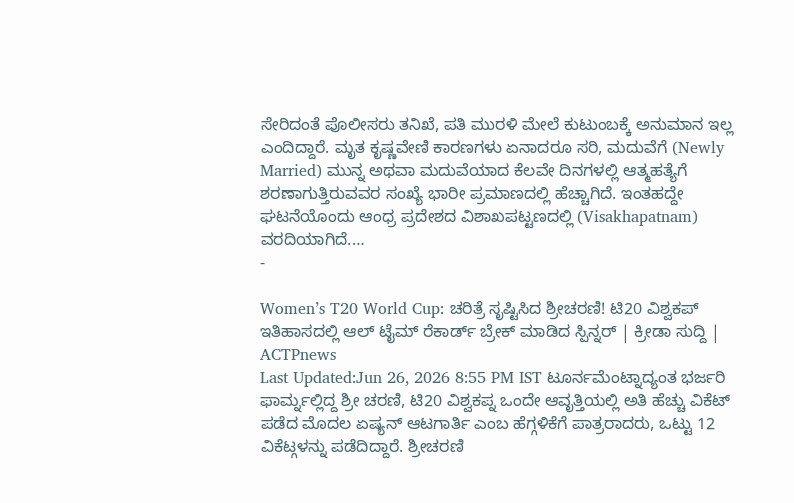ಸೇರಿದಂತೆ ಪೊಲೀಸರು ತನಿಖೆ, ಪತಿ ಮುರಳಿ ಮೇಲೆ ಕುಟುಂಬಕ್ಕೆ ಅನುಮಾನ ಇಲ್ಲ ಎಂದಿದ್ದಾರೆ. ಮೃತ ಕೃಷ್ಣವೇಣಿ ಕಾರಣಗಳು ಏನಾದರೂ ಸರಿ, ಮದುವೆಗೆ (Newly Married) ಮುನ್ನ ಅಥವಾ ಮದುವೆಯಾದ ಕೆಲವೇ ದಿನಗಳಲ್ಲಿ ಆತ್ಮಹತ್ಯೆಗೆ ಶರಣಾಗುತ್ತಿರುವವರ ಸಂಖ್ಯೆ ಭಾರೀ ಪ್ರಮಾಣದಲ್ಲಿ ಹೆಚ್ಚಾಗಿದೆ. ಇಂತಹದ್ದೇ ಘಟನೆಯೊಂದು ಆಂಧ್ರ ಪ್ರದೇಶದ ವಿಶಾಖಪಟ್ಟಣದಲ್ಲಿ (Visakhapatnam) ವರದಿಯಾಗಿದೆ.…
-

Women’s T20 World Cup: ಚರಿತ್ರೆ ಸೃಷ್ಟಿಸಿದ ಶ್ರೀಚರಣಿ! ಟಿ20 ವಿಶ್ವಕಪ್ ಇತಿಹಾಸದಲ್ಲಿ ಆಲ್ ಟೈಮ್ ರೆಕಾರ್ಡ್ ಬ್ರೇಕ್ ಮಾಡಿದ ಸ್ಪಿನ್ನರ್ | ಕ್ರೀಡಾ ಸುದ್ದಿ | ACTPnews
Last Updated:Jun 26, 2026 8:55 PM IST ಟೂರ್ನಮೆಂಟ್ನಾದ್ಯಂತ ಭರ್ಜರಿ ಫಾರ್ಮ್ನಲ್ಲಿದ್ದ ಶ್ರೀ ಚರಣಿ, ಟಿ20 ವಿಶ್ವಕಪ್ನ ಒಂದೇ ಆವೃತ್ತಿಯಲ್ಲಿ ಅತಿ ಹೆಚ್ಚು ವಿಕೆಟ್ ಪಡೆದ ಮೊದಲ ಏಷ್ಯನ್ ಆಟಗಾರ್ತಿ ಎಂಬ ಹೆಗ್ಗಳಿಕೆಗೆ ಪಾತ್ರರಾದರು, ಒಟ್ಟು 12 ವಿಕೆಟ್ಗಳನ್ನು ಪಡೆದಿದ್ದಾರೆ. ಶ್ರೀಚರಣಿ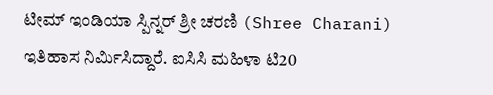ಟೀಮ್ ಇಂಡಿಯಾ ಸ್ಪಿನ್ನರ್ ಶ್ರೀ ಚರಣಿ (Shree Charani) ಇತಿಹಾಸ ನಿರ್ಮಿಸಿದ್ದಾರೆ. ಐಸಿಸಿ ಮಹಿಳಾ ಟಿ20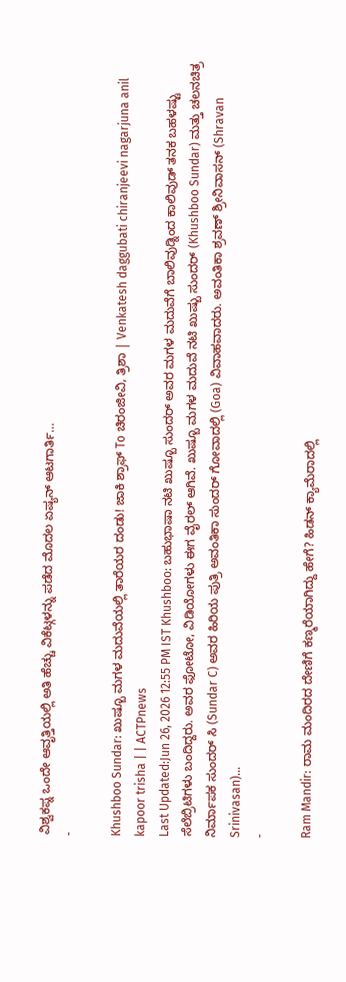ವಿಶ್ವಕಪ್ನ ಒಂದೇ ಆವೃತ್ತಿಯಲ್ಲಿ ಅತಿ ಹೆಚ್ಚು ವಿಕೆಟ್ಗಳನ್ನು ಪಡೆದ ಮೊದಲ ಏಷ್ಯನ್ ಆಟಗಾರ್ತಿ…
-

Khushboo Sundar: ಖುಷ್ಬೂ ಮಗಳ ಮದುವೆಯಲ್ಲಿ ತಾರೆಯರ ದಂಡು! ಜಾಕಿ ಶ್ರಾಫ್ To ಚಿರಂಜೀವಿ, ತ್ರಿಶಾ | Venkatesh daggubati chiranjeevi nagarjuna anil kapoor trisha | | ACTPnews
Last Updated:Jun 26, 2026 12:55 PM IST Khushboo: ಬಹುಭಾಷಾ ನಟಿ ಖುಷ್ಬೂ ಸುಂದರ್ ಅವರ ಮಗಳ ಮದುವೆಗೆ ಬಾಲಿವುಡ್ನಿಂದ ಕಾಲಿವುಡ್ ತನಕ ಬಹಳಷ್ಟು ಸೆಲೆಬ್ರಿಟಿಗಳು ಬಂದಿದ್ದರು. ಅವರ ಫೋಟೋ, ವಿಡಿಯೋಗಳು ಈಗ ವೈರಲ್ ಆಗಿವೆ. ಖುಷ್ಬೂ ಮಗಳ ಮದುವೆ ನಟಿ ಖುಷ್ಬು ಸುಂದರ್ (Khushboo Sundar) ಮತ್ತು ಚಲನಚಿತ್ರ ನಿರ್ಮಾಪಕ ಸುಂದರ್ ಸಿ (Sundar C) ಅವರ ಹಿರಿಯ ಪುತ್ರಿ ಅವಂತಿಕಾ ಸುಂದರ್ ಗೋವಾದಲ್ಲಿ (Goa) ವಿವಾಹವಾದರು. ಅವಂತಿಕಾ ಶ್ರವಣ್ ಶ್ರೀನಿವಾಸನ್ (Shravan Srinivasan)…
-

Ram Mandir: ರಾಮ ಮಂದಿರದ ದೇಣಿಗೆ ಕಣ್ಮರೆಯಾಗಿದ್ದು ಹೇಗೆ? ಹಿಡನ್ ಕ್ಯಾಮೆರಾದಲ್ಲಿ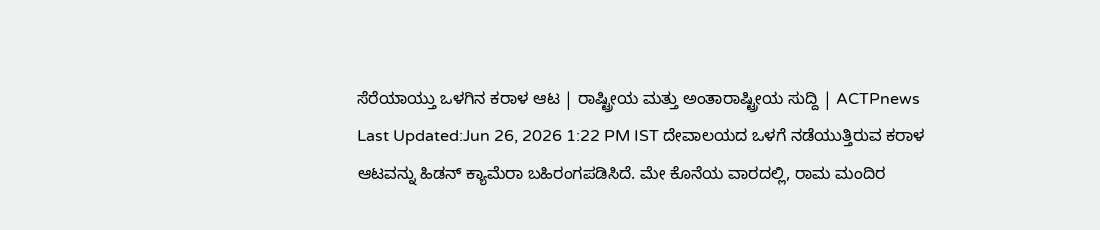ಸೆರೆಯಾಯ್ತು ಒಳಗಿನ ಕರಾಳ ಆಟ | ರಾಷ್ಟ್ರೀಯ ಮತ್ತು ಅಂತಾರಾಷ್ಟ್ರೀಯ ಸುದ್ದಿ | ACTPnews
Last Updated:Jun 26, 2026 1:22 PM IST ದೇವಾಲಯದ ಒಳಗೆ ನಡೆಯುತ್ತಿರುವ ಕರಾಳ ಆಟವನ್ನು ಹಿಡನ್ ಕ್ಯಾಮೆರಾ ಬಹಿರಂಗಪಡಿಸಿದೆ. ಮೇ ಕೊನೆಯ ವಾರದಲ್ಲಿ, ರಾಮ ಮಂದಿರ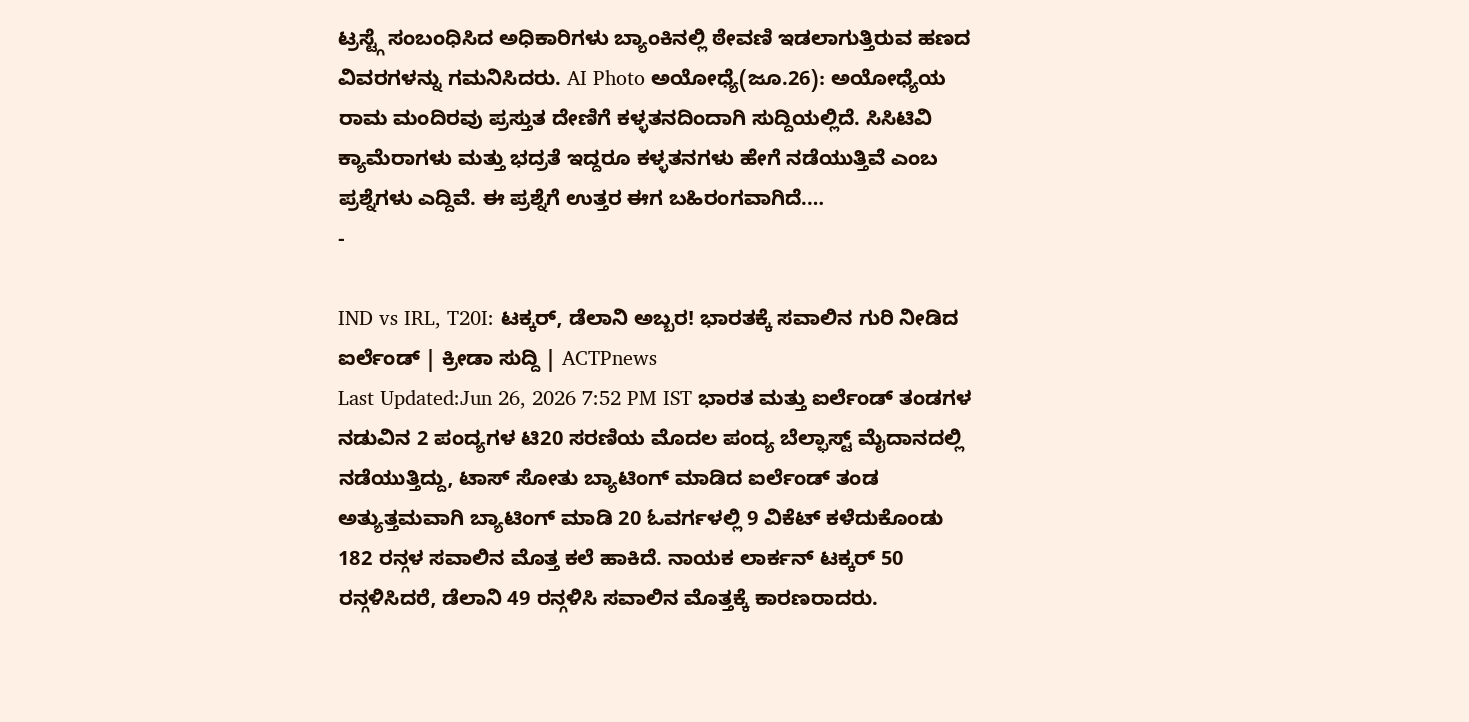ಟ್ರಸ್ಟ್ಗೆ ಸಂಬಂಧಿಸಿದ ಅಧಿಕಾರಿಗಳು ಬ್ಯಾಂಕಿನಲ್ಲಿ ಠೇವಣಿ ಇಡಲಾಗುತ್ತಿರುವ ಹಣದ ವಿವರಗಳನ್ನು ಗಮನಿಸಿದರು. AI Photo ಅಯೋಧ್ಯೆ(ಜೂ.26): ಅಯೋಧ್ಯೆಯ ರಾಮ ಮಂದಿರವು ಪ್ರಸ್ತುತ ದೇಣಿಗೆ ಕಳ್ಳತನದಿಂದಾಗಿ ಸುದ್ದಿಯಲ್ಲಿದೆ. ಸಿಸಿಟಿವಿ ಕ್ಯಾಮೆರಾಗಳು ಮತ್ತು ಭದ್ರತೆ ಇದ್ದರೂ ಕಳ್ಳತನಗಳು ಹೇಗೆ ನಡೆಯುತ್ತಿವೆ ಎಂಬ ಪ್ರಶ್ನೆಗಳು ಎದ್ದಿವೆ. ಈ ಪ್ರಶ್ನೆಗೆ ಉತ್ತರ ಈಗ ಬಹಿರಂಗವಾಗಿದೆ.…
-

IND vs IRL, T20I: ಟಕ್ಕರ್, ಡೆಲಾನಿ ಅಬ್ಬರ! ಭಾರತಕ್ಕೆ ಸವಾಲಿನ ಗುರಿ ನೀಡಿದ ಐರ್ಲೆಂಡ್ | ಕ್ರೀಡಾ ಸುದ್ದಿ | ACTPnews
Last Updated:Jun 26, 2026 7:52 PM IST ಭಾರತ ಮತ್ತು ಐರ್ಲೆಂಡ್ ತಂಡಗಳ ನಡುವಿನ 2 ಪಂದ್ಯಗಳ ಟಿ20 ಸರಣಿಯ ಮೊದಲ ಪಂದ್ಯ ಬೆಲ್ಫಾಸ್ಟ್ ಮೈದಾನದಲ್ಲಿ ನಡೆಯುತ್ತಿದ್ದು, ಟಾಸ್ ಸೋತು ಬ್ಯಾಟಿಂಗ್ ಮಾಡಿದ ಐರ್ಲೆಂಡ್ ತಂಡ ಅತ್ಯುತ್ತಮವಾಗಿ ಬ್ಯಾಟಿಂಗ್ ಮಾಡಿ 20 ಓವರ್ಗಳಲ್ಲಿ 9 ವಿಕೆಟ್ ಕಳೆದುಕೊಂಡು 182 ರನ್ಗಳ ಸವಾಲಿನ ಮೊತ್ತ ಕಲೆ ಹಾಕಿದೆ. ನಾಯಕ ಲಾರ್ಕನ್ ಟಕ್ಕರ್ 50 ರನ್ಗಳಿಸಿದರೆ, ಡೆಲಾನಿ 49 ರನ್ಗಳಿಸಿ ಸವಾಲಿನ ಮೊತ್ತಕ್ಕೆ ಕಾರಣರಾದರು.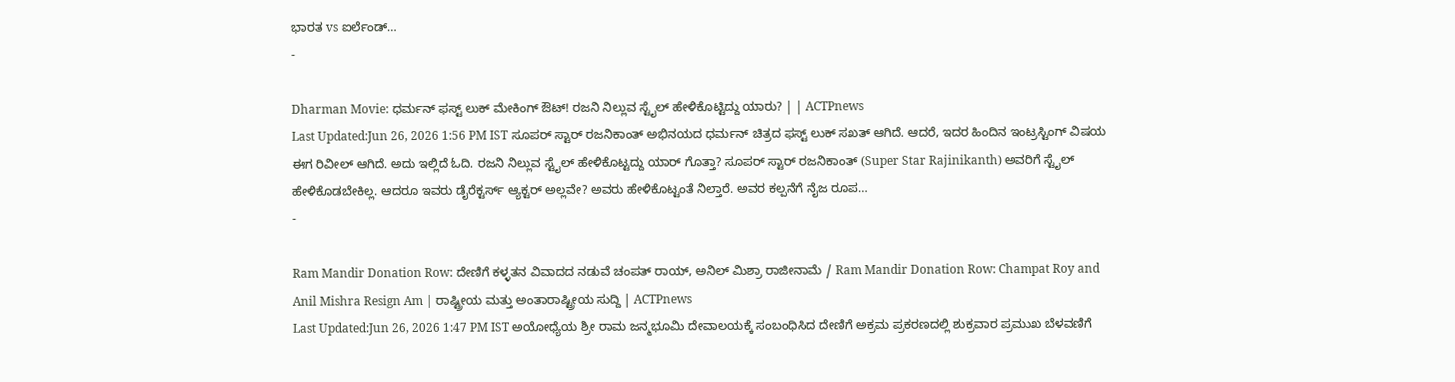ಭಾರತ vs ಐರ್ಲೆಂಡ್…
-

Dharman Movie: ಧರ್ಮನ್ ಫಸ್ಟ್ ಲುಕ್ ಮೇಕಿಂಗ್ ಔಟ್! ರಜನಿ ನಿಲ್ಲುವ ಸ್ಟೈಲ್ ಹೇಳಿಕೊಟ್ಟಿದ್ದು ಯಾರು? | | ACTPnews
Last Updated:Jun 26, 2026 1:56 PM IST ಸೂಪರ್ ಸ್ಟಾರ್ ರಜನಿಕಾಂತ್ ಅಭಿನಯದ ಧರ್ಮನ್ ಚಿತ್ರದ ಫಸ್ಟ್ ಲುಕ್ ಸಖತ್ ಆಗಿದೆ. ಆದರೆ, ಇದರ ಹಿಂದಿನ ಇಂಟ್ರಸ್ಟಿಂಗ್ ವಿಷಯ ಈಗ ರಿವೀಲ್ ಆಗಿದೆ. ಅದು ಇಲ್ಲಿದೆ ಓದಿ. ರಜನಿ ನಿಲ್ಲುವ ಸ್ಟೈಲ್ ಹೇಳಿಕೊಟ್ಟದ್ದು ಯಾರ್ ಗೊತ್ತಾ? ಸೂಪರ್ ಸ್ಟಾರ್ ರಜನಿಕಾಂತ್ (Super Star Rajinikanth) ಅವರಿಗೆ ಸ್ಟೈಲ್ ಹೇಳಿಕೊಡಬೇಕಿಲ್ಲ. ಆದರೂ ಇವರು ಡೈರೆಕ್ಟರ್ಸ್ ಆ್ಯಕ್ಟರ್ ಅಲ್ಲವೇ? ಅವರು ಹೇಳಿಕೊಟ್ಟಂತೆ ನಿಲ್ತಾರೆ. ಅವರ ಕಲ್ಪನೆಗೆ ನೈಜ ರೂಪ…
-

Ram Mandir Donation Row: ದೇಣಿಗೆ ಕಳ್ಳತನ ವಿವಾದದ ನಡುವೆ ಚಂಪತ್ ರಾಯ್, ಅನಿಲ್ ಮಿಶ್ರಾ ರಾಜೀನಾಮೆ / Ram Mandir Donation Row: Champat Roy and Anil Mishra Resign Am | ರಾಷ್ಟ್ರೀಯ ಮತ್ತು ಅಂತಾರಾಷ್ಟ್ರೀಯ ಸುದ್ದಿ | ACTPnews
Last Updated:Jun 26, 2026 1:47 PM IST ಅಯೋಧ್ಯೆಯ ಶ್ರೀ ರಾಮ ಜನ್ಮಭೂಮಿ ದೇವಾಲಯಕ್ಕೆ ಸಂಬಂಧಿಸಿದ ದೇಣಿಗೆ ಅಕ್ರಮ ಪ್ರಕರಣದಲ್ಲಿ ಶುಕ್ರವಾರ ಪ್ರಮುಖ ಬೆಳವಣಿಗೆ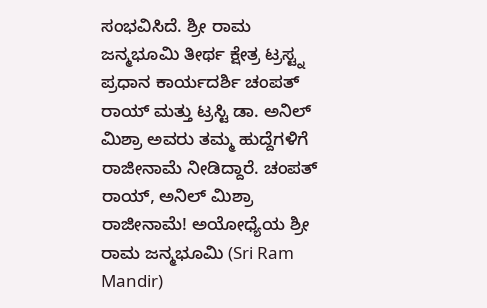ಸಂಭವಿಸಿದೆ. ಶ್ರೀ ರಾಮ ಜನ್ಮಭೂಮಿ ತೀರ್ಥ ಕ್ಷೇತ್ರ ಟ್ರಸ್ಟ್ನ ಪ್ರಧಾನ ಕಾರ್ಯದರ್ಶಿ ಚಂಪತ್ ರಾಯ್ ಮತ್ತು ಟ್ರಸ್ಟಿ ಡಾ. ಅನಿಲ್ ಮಿಶ್ರಾ ಅವರು ತಮ್ಮ ಹುದ್ದೆಗಳಿಗೆ ರಾಜೀನಾಮೆ ನೀಡಿದ್ದಾರೆ. ಚಂಪತ್ ರಾಯ್, ಅನಿಲ್ ಮಿಶ್ರಾ ರಾಜೀನಾಮೆ! ಅಯೋಧ್ಯೆಯ ಶ್ರೀ ರಾಮ ಜನ್ಮಭೂಮಿ (Sri Ram Mandir)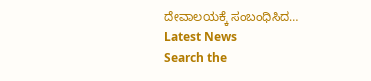ದೇವಾಲಯಕ್ಕೆ ಸಂಬಂಧಿಸಿದ…
Latest News
Search the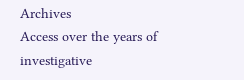Archives
Access over the years of investigative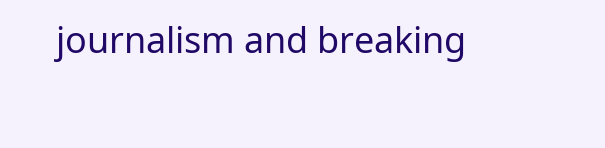journalism and breaking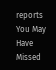reports
You May Have Missed